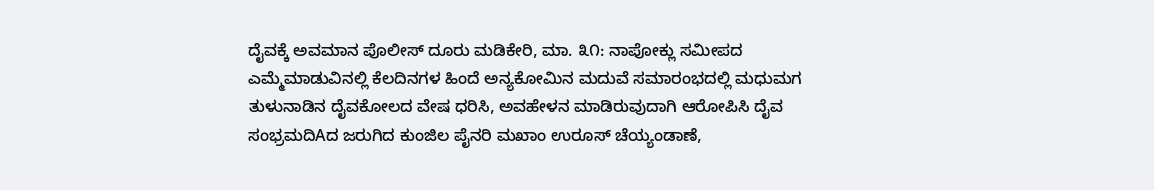ದೈವಕ್ಕೆ ಅವಮಾನ ಪೊಲೀಸ್ ದೂರು ಮಡಿಕೇರಿ, ಮಾ. ೩೧: ನಾಪೋಕ್ಲು ಸಮೀಪದ ಎಮ್ಮೆಮಾಡುವಿನಲ್ಲಿ ಕೆಲದಿನಗಳ ಹಿಂದೆ ಅನ್ಯಕೋಮಿನ ಮದುವೆ ಸಮಾರಂಭದಲ್ಲಿ ಮಧುಮಗ ತುಳುನಾಡಿನ ದೈವಕೋಲದ ವೇಷ ಧರಿಸಿ, ಅವಹೇಳನ ಮಾಡಿರುವುದಾಗಿ ಆರೋಪಿಸಿ ದೈವ
ಸಂಭ್ರಮದಿAದ ಜರುಗಿದ ಕುಂಜಿಲ ಪೈನರಿ ಮಖಾಂ ಉರೂಸ್ ಚೆಯ್ಯಂಡಾಣೆ,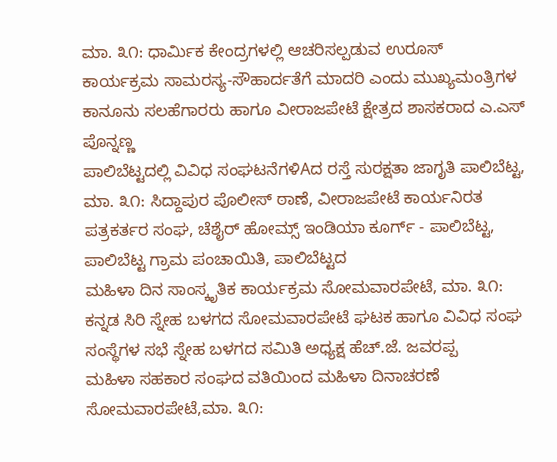ಮಾ. ೩೧: ಧಾರ್ಮಿಕ ಕೇಂದ್ರಗಳಲ್ಲಿ ಆಚರಿಸಲ್ಪಡುವ ಉರೂಸ್ ಕಾರ್ಯಕ್ರಮ ಸಾಮರಸ್ಯ-ಸೌಹಾರ್ದತೆಗೆ ಮಾದರಿ ಎಂದು ಮುಖ್ಯಮಂತ್ರಿಗಳ ಕಾನೂನು ಸಲಹೆಗಾರರು ಹಾಗೂ ವೀರಾಜಪೇಟೆ ಕ್ಷೇತ್ರದ ಶಾಸಕರಾದ ಎ.ಎಸ್ ಪೊನ್ನಣ್ಣ
ಪಾಲಿಬೆಟ್ಟದಲ್ಲಿ ವಿವಿಧ ಸಂಘಟನೆಗಳಿAದ ರಸ್ತೆ ಸುರಕ್ಷತಾ ಜಾಗೃತಿ ಪಾಲಿಬೆಟ್ಟ, ಮಾ. ೩೧: ಸಿದ್ದಾಪುರ ಪೊಲೀಸ್ ಠಾಣೆ, ವೀರಾಜಪೇಟೆ ಕಾರ್ಯನಿರತ ಪತ್ರಕರ್ತರ ಸಂಘ, ಚೆಶೈರ್ ಹೋಮ್ಸ್ ಇಂಡಿಯಾ ಕೂರ್ಗ್ - ಪಾಲಿಬೆಟ್ಟ, ಪಾಲಿಬೆಟ್ಟ ಗ್ರಾಮ ಪಂಚಾಯಿತಿ, ಪಾಲಿಬೆಟ್ಟದ
ಮಹಿಳಾ ದಿನ ಸಾಂಸ್ಕೃತಿಕ ಕಾರ್ಯಕ್ರಮ ಸೋಮವಾರಪೇಟೆ, ಮಾ. ೩೧: ಕನ್ನಡ ಸಿರಿ ಸ್ನೇಹ ಬಳಗದ ಸೋಮವಾರಪೇಟೆ ಘಟಕ ಹಾಗೂ ವಿವಿಧ ಸಂಘ ಸಂಸ್ಥೆಗಳ ಸಭೆ ಸ್ನೇಹ ಬಳಗದ ಸಮಿತಿ ಅಧ್ಯಕ್ಷ ಹೆಚ್.ಜೆ. ಜವರಪ್ಪ
ಮಹಿಳಾ ಸಹಕಾರ ಸಂಘದ ವತಿಯಿಂದ ಮಹಿಳಾ ದಿನಾಚರಣೆ ಸೋಮವಾರಪೇಟೆ,ಮಾ. ೩೧: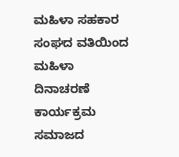ಮಹಿಳಾ ಸಹಕಾರ ಸಂಘದ ವತಿಯಿಂದ ಮಹಿಳಾ ದಿನಾಚರಣೆ ಕಾರ್ಯಕ್ರಮ ಸಮಾಜದ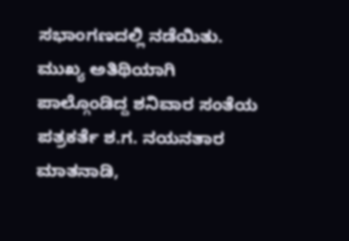ಸಭಾಂಗಣದಲ್ಲಿ ನಡೆಯಿತು. ಮುಖ್ಯ ಅತಿಥಿಯಾಗಿ ಪಾಲ್ಗೊಂಡಿದ್ದ ಶನಿವಾರ ಸಂತೆಯ ಪತ್ರಕರ್ತೆ ಶ.ಗ. ನಯನತಾರ ಮಾತನಾಡಿ,